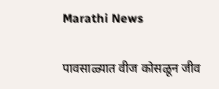Marathi News

पावसाळ्यात वीज कोसळून जीव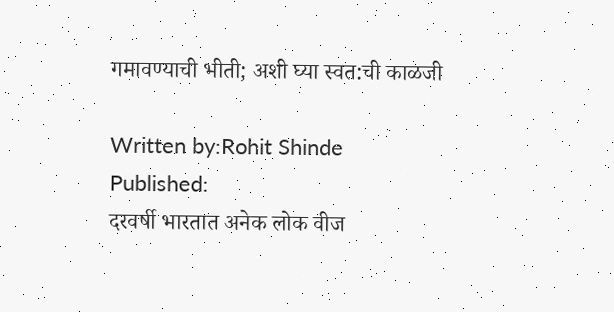गमावण्याची भीती; अशी घ्या स्वत:ची काळजी

Written by:Rohit Shinde
Published:
दरवर्षी भारतात अनेक लोक वीज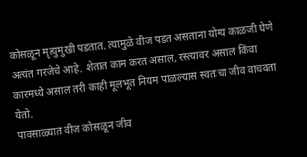कोसळून मृत्युमुखी पडतात. त्यामुळे वीज पडत असताना योग्य काळजी घेणे अत्यंत गरजेचे आहे. शेतात काम करत असाल, रस्त्यावर असाल किंवा कारमध्ये असाल तरी काही मूलभूत नियम पाळल्यास स्वतःचा जीव वाचवता येतो.
पावसाळ्यात वीज कोसळून जीव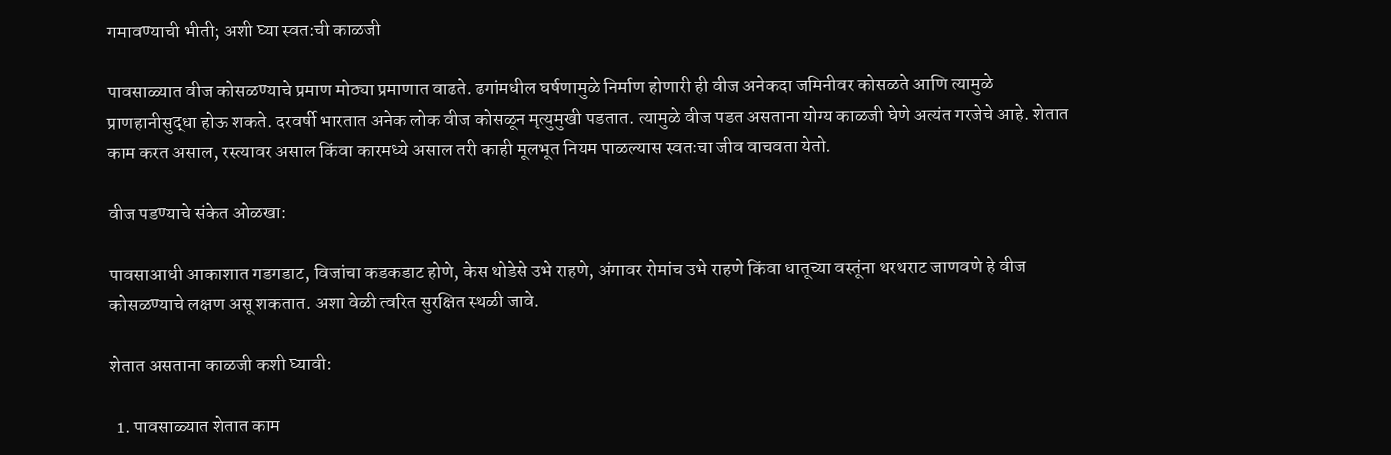गमावण्याची भीती; अशी घ्या स्वत:ची काळजी

पावसाळ्यात वीज कोसळण्याचे प्रमाण मोठ्या प्रमाणात वाढते. ढगांमधील घर्षणामुळे निर्माण होणारी ही वीज अनेकदा जमिनीवर कोसळते आणि त्यामुळे प्राणहानीसुद्धा होऊ शकते. दरवर्षी भारतात अनेक लोक वीज कोसळून मृत्युमुखी पडतात. त्यामुळे वीज पडत असताना योग्य काळजी घेणे अत्यंत गरजेचे आहे. शेतात काम करत असाल, रस्त्यावर असाल किंवा कारमध्ये असाल तरी काही मूलभूत नियम पाळल्यास स्वतःचा जीव वाचवता येतो.

वीज पडण्याचे संकेत ओळखा:

पावसाआधी आकाशात गडगडाट, विजांचा कडकडाट होणे, केस थोडेसे उभे राहणे, अंगावर रोमांच उभे राहणे किंवा धातूच्या वस्तूंना थरथराट जाणवणे हे वीज कोसळण्याचे लक्षण असू शकतात. अशा वेळी त्वरित सुरक्षित स्थळी जावे.

शेतात असताना काळजी कशी घ्यावी:

  1. पावसाळ्यात शेतात काम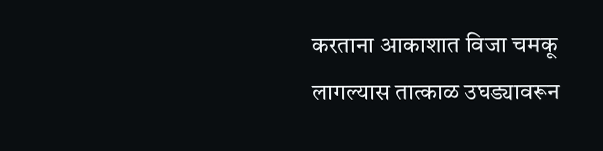करताना आकाशात विजा चमकू लागल्यास तात्काळ उघड्यावरून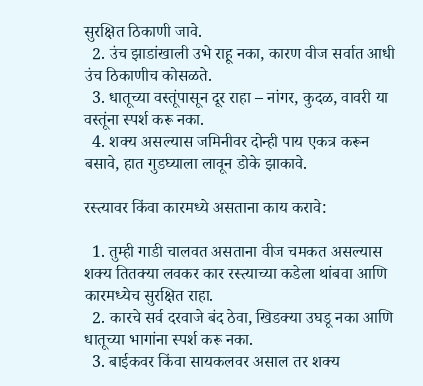सुरक्षित ठिकाणी जावे.
  2. उंच झाडांखाली उभे राहू नका, कारण वीज सर्वात आधी उंच ठिकाणीच कोसळते.
  3. धातूच्या वस्तूंपासून दूर राहा – नांगर, कुदळ, वावरी या वस्तूंना स्पर्श करू नका.
  4. शक्य असल्यास जमिनीवर दोन्ही पाय एकत्र करून बसावे, हात गुडघ्याला लावून डोके झाकावे.

रस्त्यावर किंवा कारमध्ये असताना काय करावे:

  1. तुम्ही गाडी चालवत असताना वीज चमकत असल्यास शक्य तितक्या लवकर कार रस्त्याच्या कडेला थांबवा आणि कारमध्येच सुरक्षित राहा.
  2. कारचे सर्व दरवाजे बंद ठेवा, खिडक्या उघडू नका आणि धातूच्या भागांना स्पर्श करू नका.
  3. बाईकवर किंवा सायकलवर असाल तर शक्य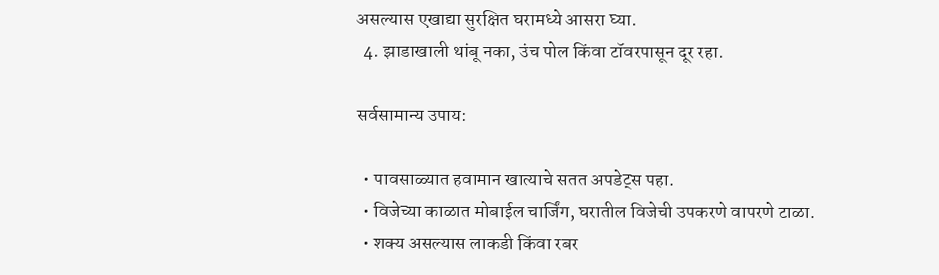असल्यास एखाद्या सुरक्षित घरामध्ये आसरा घ्या.
  4. झाडाखाली थांबू नका, उंच पोल किंवा टॉवरपासून दूर रहा.

सर्वसामान्य उपाय:

  • पावसाळ्यात हवामान खात्याचे सतत अपडेट्स पहा.
  • विजेच्या काळात मोबाईल चार्जिंग, घरातील विजेची उपकरणे वापरणे टाळा.
  • शक्य असल्यास लाकडी किंवा रबर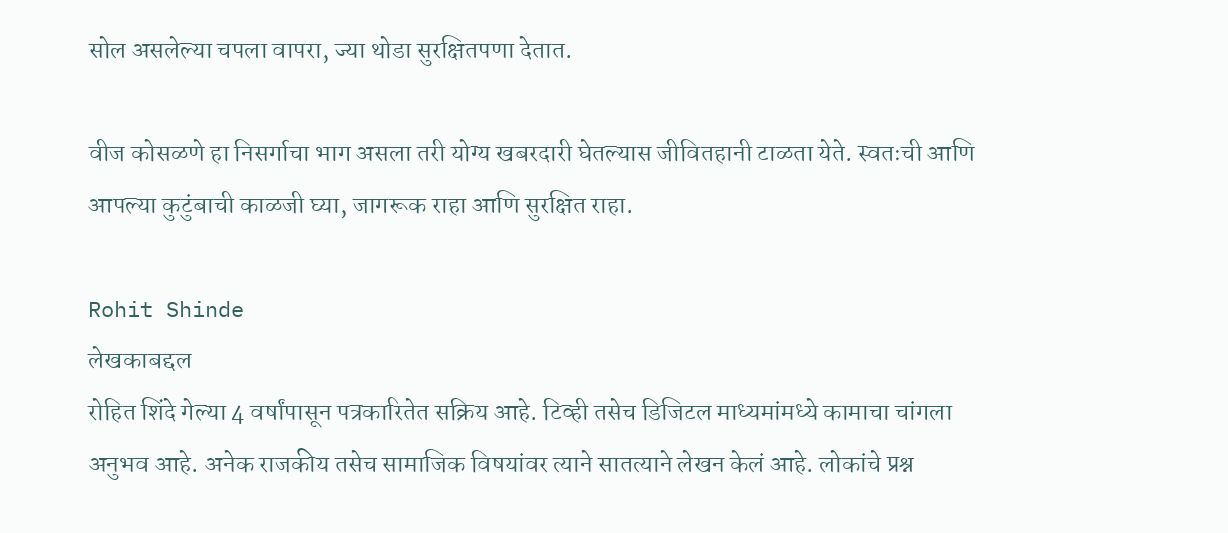सोल असलेल्या चपला वापरा, ज्या थोडा सुरक्षितपणा देतात.

वीज कोसळणे हा निसर्गाचा भाग असला तरी योग्य खबरदारी घेतल्यास जीवितहानी टाळता येते. स्वतःची आणि आपल्या कुटुंबाची काळजी घ्या, जागरूक राहा आणि सुरक्षित राहा.

Rohit Shinde
लेखकाबद्दल
रोहित शिंदे गेल्या 4 वर्षांपासून पत्रकारितेत सक्रिय आहे. टिव्ही तसेच डिजिटल माध्यमांमध्ये कामाचा चांगला अनुभव आहे. अनेक राजकीय तसेच सामाजिक विषयांवर त्याने सातत्याने लेखन केलं आहे. लोकांचे प्रश्न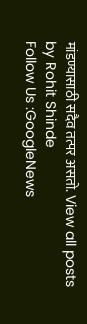मांडण्यासाठी सदैव तत्पर असतो. View all posts by Rohit Shinde
Follow Us :GoogleNews